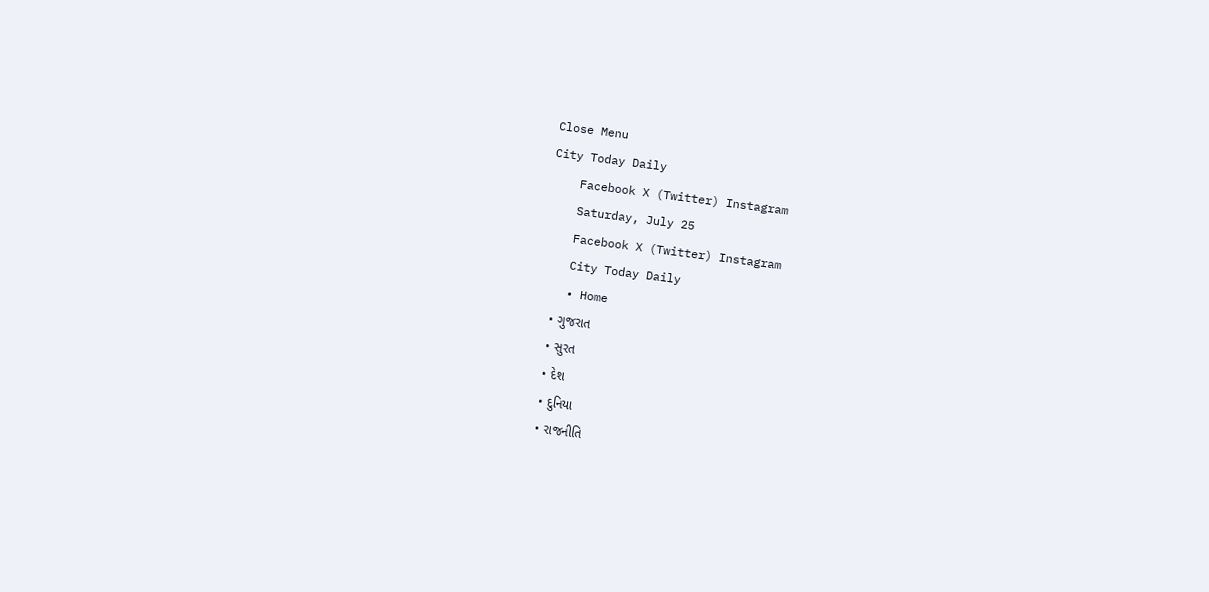Close Menu
City Today Daily
    Facebook X (Twitter) Instagram
    Saturday, July 25
    Facebook X (Twitter) Instagram
    City Today Daily
    • Home
    • ગુજરાત
    • સુરત
    • દેશ
    • દુનિયા
    • રાજનીતિ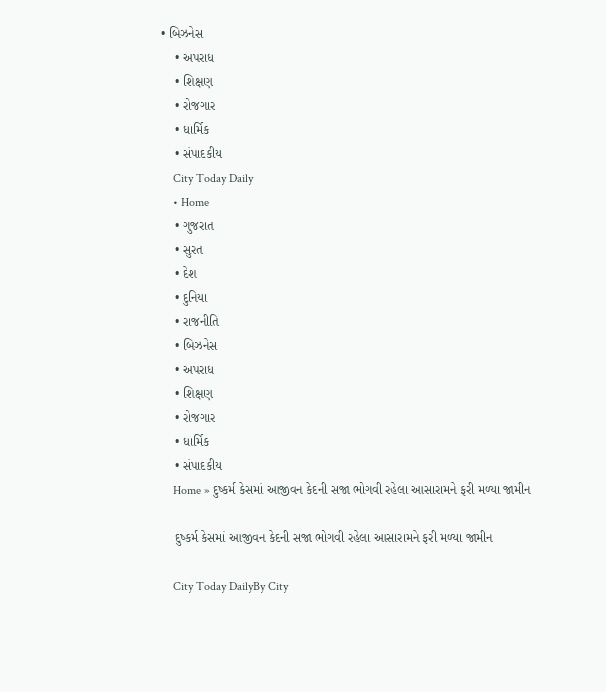• બિઝનેસ
    • અપરાધ
    • શિક્ષણ
    • રોજગાર
    • ધાર્મિક
    • સંપાદકીય
    City Today Daily
    • Home
    • ગુજરાત
    • સુરત
    • દેશ
    • દુનિયા
    • રાજનીતિ
    • બિઝનેસ
    • અપરાધ
    • શિક્ષણ
    • રોજગાર
    • ધાર્મિક
    • સંપાદકીય
    Home » દુષ્કર્મ કેસમાં આજીવન કેદની સજા ભોગવી રહેલા આસારામને ફરી મળ્યા જામીન

    દુષ્કર્મ કેસમાં આજીવન કેદની સજા ભોગવી રહેલા આસારામને ફરી મળ્યા જામીન

    City Today DailyBy City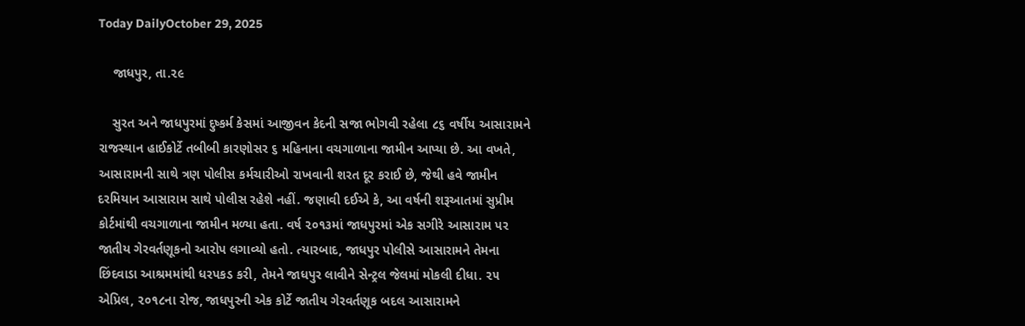Today DailyOctober 29, 2025

    જાધપુર, તા.૨૯

    સુરત અને જાધપુરમાં દુષ્કર્મ કેસમાં આજીવન કેદની સજા ભોગવી રહેલા ૮૬ વર્ષીય આસારામને રાજસ્થાન હાઈકોર્ટે તબીબી કારણોસર ૬ મહિનાના વચગાળાના જામીન આપ્યા છે. આ વખતે, આસારામની સાથે ત્રણ પોલીસ કર્મચારીઓ રાખવાની શરત દૂર કરાઈ છે, જેથી હવે જામીન દરમિયાન આસારામ સાથે પોલીસ રહેશે નહીં. જણાવી દઈએ કે, આ વર્ષની શરૂઆતમાં સુપ્રીમ કોર્ટમાંથી વચગાળાના જામીન મળ્યા હતા. વર્ષ ૨૦૧૩માં જાધપુરમાં એક સગીરે આસારામ પર જાતીય ગેરવર્તણૂકનો આરોપ લગાવ્યો હતો. ત્યારબાદ, જાધપુર પોલીસે આસારામને તેમના છિંદવાડા આશ્રમમાંથી ધરપકડ કરી, તેમને જાધપુર લાવીને સેન્ટ્રલ જેલમાં મોકલી દીધા. ૨૫ એપ્રિલ, ૨૦૧૮ના રોજ, જાધપુરની એક કોર્ટે જાતીય ગેરવર્તણૂક બદલ આસારામને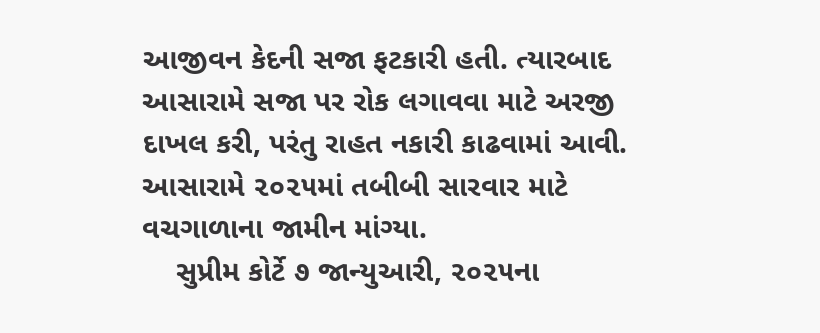આજીવન કેદની સજા ફટકારી હતી. ત્યારબાદ આસારામે સજા પર રોક લગાવવા માટે અરજી દાખલ કરી, પરંતુ રાહત નકારી કાઢવામાં આવી. આસારામે ૨૦૨૫માં તબીબી સારવાર માટે વચગાળાના જામીન માંગ્યા.
    સુપ્રીમ કોર્ટે ૭ જાન્યુઆરી, ૨૦૨૫ના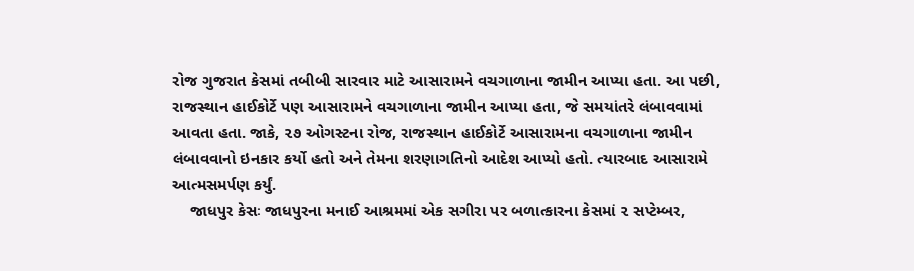રોજ ગુજરાત કેસમાં તબીબી સારવાર માટે આસારામને વચગાળાના જામીન આપ્યા હતા. આ પછી, રાજસ્થાન હાઈકોર્ટે પણ આસારામને વચગાળાના જામીન આપ્યા હતા, જે સમયાંતરે લંબાવવામાં આવતા હતા. જાકે, ૨૭ ઓગસ્ટના રોજ, રાજસ્થાન હાઈકોર્ટે આસારામના વચગાળાના જામીન લંબાવવાનો ઇનકાર કર્યો હતો અને તેમના શરણાગતિનો આદેશ આપ્યો હતો. ત્યારબાદ આસારામે આત્મસમર્પણ કર્યું.
    જાધપુર કેસઃ જાધપુરના મનાઈ આશ્રમમાં એક સગીરા પર બળાત્કારના કેસમાં ૨ સપ્ટેમ્બર,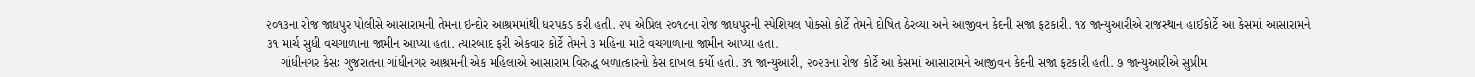૨૦૧૩ના રોજ જાધપુર પોલીસે આસારામની તેમના ઇન્દોર આશ્રમમાંથી ધરપકડ કરી હતી. ૨૫ એપ્રિલ ૨૦૧૮ના રોજ જાધપુરની સ્પેશિયલ પોક્સો કોર્ટે તેમને દોષિત ઠેરવ્યા અને આજીવન કેદની સજા ફટકારી. ૧૪ જાન્યુઆરીએ રાજસ્થાન હાઈકોર્ટે આ કેસમાં આસારામને ૩૧ માર્ચ સુધી વચગાળાના જામીન આપ્યા હતા. ત્યારબાદ ફરી એકવાર કોર્ટે તેમને ૩ મહિના માટે વચગાળાના જામીન આપ્યા હતા.
    ગાંધીનગર કેસઃ ગુજરાતના ગાંધીનગર આશ્રમની એક મહિલાએ આસારામ વિરુદ્ધ બળાત્કારનો કેસ દાખલ કર્યો હતો. ૩૧ જાન્યુઆરી, ૨૦૨૩ના રોજ કોર્ટે આ કેસમાં આસારામને આજીવન કેદની સજા ફટકારી હતી. ૭ જાન્યુઆરીએ સુપ્રીમ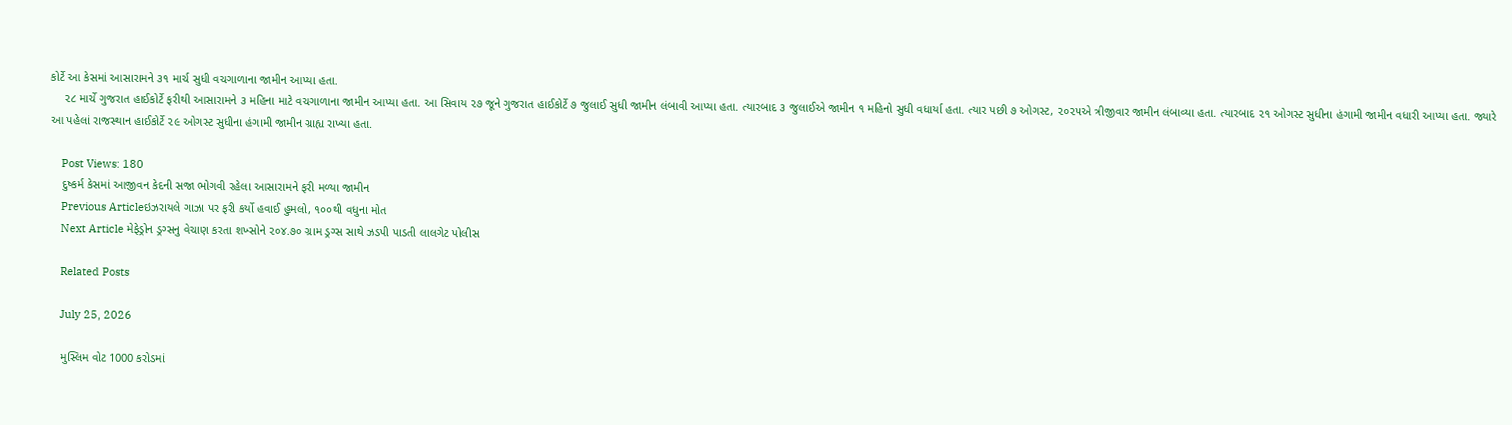કોર્ટે આ કેસમાં આસારામને ૩૧ માર્ચ સુધી વચગાળાના જામીન આપ્યા હતા.
    ૨૮ માર્ચે ગુજરાત હાઈકોર્ટે ફરીથી આસારામને ૩ મહિના માટે વચગાળાના જામીન આપ્યા હતા. આ સિવાય ૨૭ જૂને ગુજરાત હાઈકોર્ટે ૭ જુલાઈ સુધી જામીન લંબાવી આપ્યા હતા. ત્યારબાદ ૩ જુલાઈએ જામીન ૧ મહિનો સુધી વધાર્યા હતા. ત્યાર પછી ૭ ઓગસ્ટ, ૨૦૨૫એ ત્રીજીવાર જામીન લંબાવ્યા હતા. ત્યારબાદ ૨૧ ઓગસ્ટ સુધીના હંગામી જામીન વધારી આપ્યા હતા. જ્યારે આ પહેલાં રાજસ્થાન હાઈકોર્ટે ૨૯ ઓગસ્ટ સુધીના હંગામી જામીન ગ્રાહ્ય રાખ્યા હતા.

    Post Views: 180
    દુષ્કર્મ કેસમાં આજીવન કેદની સજા ભોગવી રહેલા આસારામને ફરી મળ્યા જામીન
    Previous Articleઇઝરાયલે ગાઝા પર ફરી કર્યો હવાઈ હુમલો, ૧૦૦થી વધુના મોત
    Next Article મેફેડ્રોન ડ્રગ્સનુ વેચાણ કરતા શખ્સોને ૨૦૪.૭૦ ગ્રામ ડ્રગ્સ સાથે ઝડપી પાડતી લાલગેટ પોલીસ

    Related Posts

    July 25, 2026

    મુસ્લિમ વોટ 1000 કરોડમાં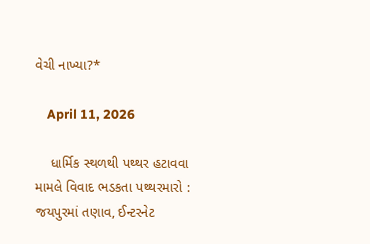વેચી નાખ્યા?*

    April 11, 2026

    ધાર્મિક સ્થળથી પથ્થર હટાવવા મામલે વિવાદ ભડકતા પથ્થરમારો : જયપુરમાં તણાવ, ઈન્ટરનેટ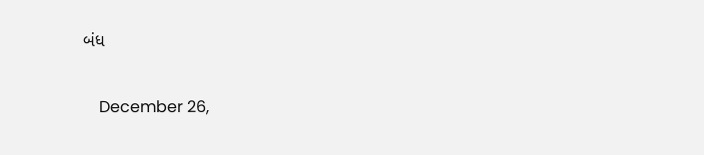બંધ

    December 26,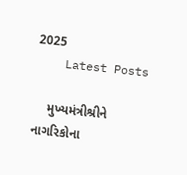2025
    Latest Posts

    મુખ્યમંત્રીશ્રીને નાગરિકોના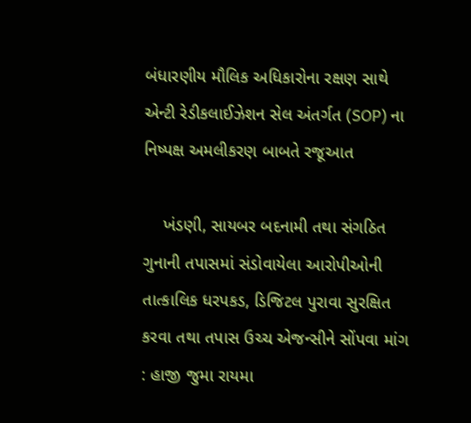બંધારણીય મૌલિક અધિકારોના રક્ષણ સાથે એન્ટી રેડીકલાઈઝેશન સેલ અંતર્ગત (SOP) ના નિષ્પક્ષ અમલીકરણ બાબતે રજૂઆત

    ખંડણી, સાયબર બદનામી તથા સંગઠિત ગુનાની તપાસમાં સંડોવાયેલા આરોપીઓની તાત્કાલિક ધરપકડ, ડિજિટલ પુરાવા સુરક્ષિત કરવા તથા તપાસ ઉચ્ચ એજન્સીને સોંપવા માંગ : હાજી જુમા રાયમા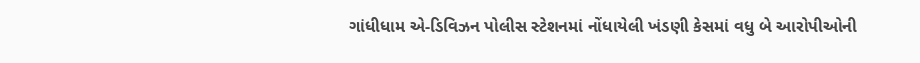ગાંધીધામ એ-ડિવિઝન પોલીસ સ્ટેશનમાં નોંધાયેલી ખંડણી કેસમાં વધુ બે આરોપીઓની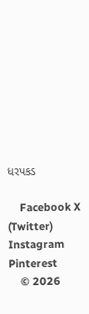ધરપકડ

    Facebook X (Twitter) Instagram Pinterest
    © 2026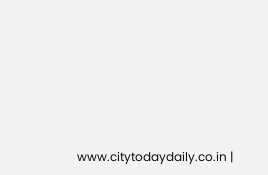www.citytodaydaily.co.in |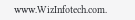www.WizInfotech.com.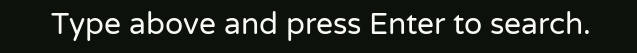Type above and press Enter to search.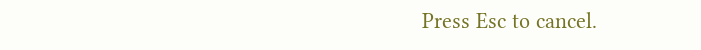Press Esc to cancel.